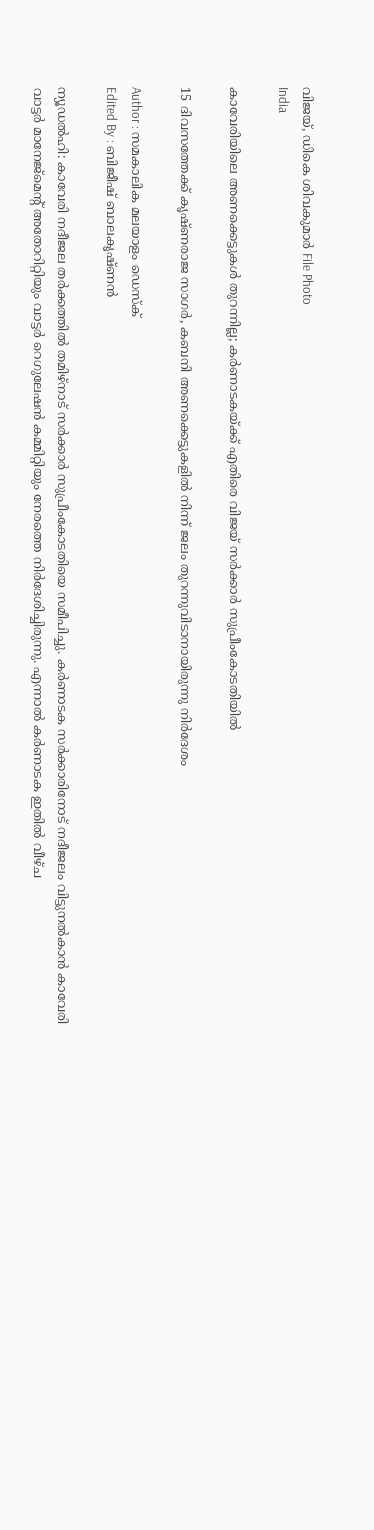വിജയ്, ഡികെ ശിവകുമാര്‍ File Photo
India

കാവേരിയിലെ അണക്കെട്ടുകള്‍ തുറന്നില്ല; കര്‍ണാടകയ്ക്ക് എതിരെ വിജയ് സര്‍ക്കാര്‍ സുപ്രീംകോടതിയില്‍

15 ദിവസത്തേക്ക് കൃഷ്ണരാജ സാഗര്‍, കബനി അണക്കെട്ടുകളില്‍ നിന്ന് ജലം തുറന്നുവിടാനായിരുന്നു നിര്‍ദേശം

Author : സമകാലിക മലയാളം ഡെസ്ക്
Edited By : ബിജീഷ് ബാലകൃഷ്ണൻ

ന്യൂഡല്‍ഹി: കാവേരി നദീജല തര്‍ക്കത്തില്‍ തമിഴ്‌നാട് സര്‍ക്കാര്‍ സുപ്രീംകോടതിയെ സമീപിച്ചു. കര്‍ണാടക സര്‍ക്കാരിനോട് നദീജലം വിട്ടുനല്‍കാന്‍ കാവേരി വാട്ടര്‍ മാനേജ്‌മെന്റ് അതോറിറ്റിയും വാട്ടര്‍ റെഗുലേഷന്‍ കമ്മിറ്റിയും നേരത്തെ നിര്‍ദേശിച്ചിരുന്നു. എന്നാല്‍ കര്‍ണാടക ഇതില്‍ വീഴ്ച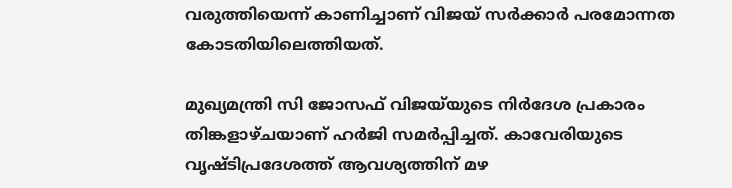വരുത്തിയെന്ന് കാണിച്ചാണ് വിജയ് സര്‍ക്കാര്‍ പരമോന്നത കോടതിയിലെത്തിയത്.

മുഖ്യമന്ത്രി സി ജോസഫ് വിജയ്‌യുടെ നിര്‍ദേശ പ്രകാരം തിങ്കളാഴ്ചയാണ് ഹര്‍ജി സമര്‍പ്പിച്ചത്. കാവേരിയുടെ വൃഷ്ടിപ്രദേശത്ത് ആവശ്യത്തിന് മഴ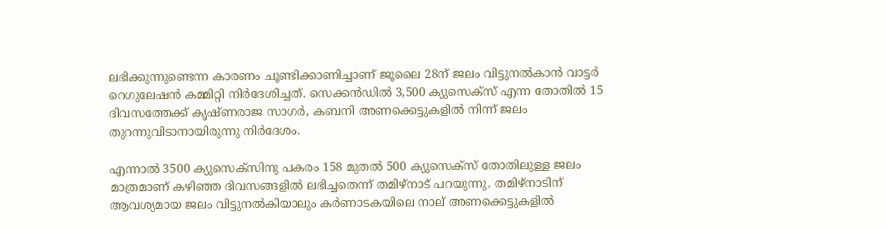ലഭിക്കുന്നുണ്ടെന്ന കാരണം ചൂണ്ടിക്കാണിച്ചാണ് ജൂലൈ 28ന് ജലം വിട്ടുനല്‍കാന്‍ വാട്ടര്‍ റെഗുലേഷന്‍ കമ്മിറ്റി നിര്‍ദേശിച്ചത്. സെക്കന്‍ഡില്‍ 3,500 ക്യുസെക്‌സ് എന്ന തോതില്‍ 15 ദിവസത്തേക്ക് കൃഷ്ണരാജ സാഗര്‍, കബനി അണക്കെട്ടുകളില്‍ നിന്ന് ജലം തുറന്നുവിടാനായിരുന്നു നിര്‍ദേശം.

എന്നാല്‍ 3500 ക്യുസെക്‌സിനു പകരം 158 മുതല്‍ 500 ക്യുസെക്‌സ് തോതിലുള്ള ജലം മാത്രമാണ് കഴിഞ്ഞ ദിവസങ്ങളില്‍ ലഭിച്ചതെന്ന് തമിഴ്‌നാട് പറയുന്നു. തമിഴ്‌നാടിന് ആവശ്യമായ ജലം വിട്ടുനല്‍കിയാലും കര്‍ണാടകയിലെ നാല് അണക്കെട്ടുകളില്‍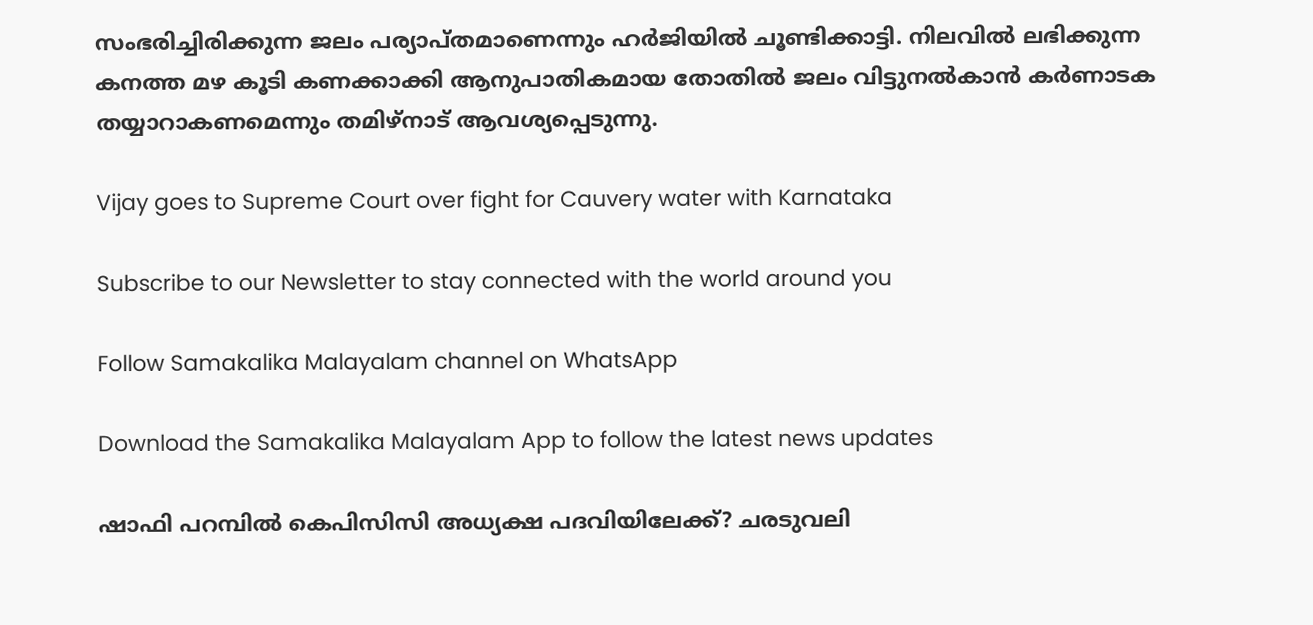സംഭരിച്ചിരിക്കുന്ന ജലം പര്യാപ്തമാണെന്നും ഹര്‍ജിയില്‍ ചൂണ്ടിക്കാട്ടി. നിലവില്‍ ലഭിക്കുന്ന കനത്ത മഴ കൂടി കണക്കാക്കി ആനുപാതികമായ തോതില്‍ ജലം വിട്ടുനല്‍കാന്‍ കര്‍ണാടക തയ്യാറാകണമെന്നും തമിഴ്‌നാട് ആവശ്യപ്പെടുന്നു.

Vijay goes to Supreme Court over fight for Cauvery water with Karnataka

Subscribe to our Newsletter to stay connected with the world around you

Follow Samakalika Malayalam channel on WhatsApp

Download the Samakalika Malayalam App to follow the latest news updates

ഷാഫി പറമ്പില്‍ കെപിസിസി അധ്യക്ഷ പദവിയിലേക്ക്? ചരടുവലി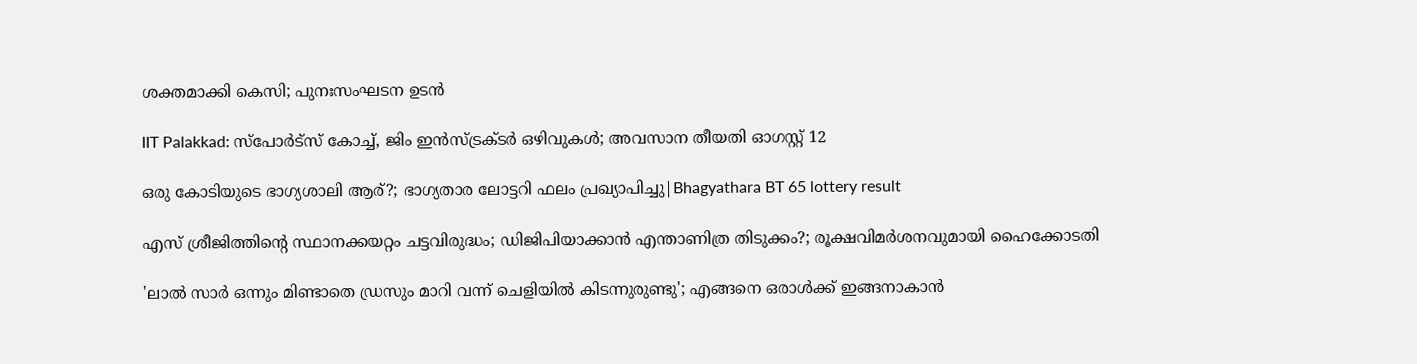ശക്തമാക്കി കെസി; പുനഃസംഘടന ഉടന്‍

IIT Palakkad: സ്പോർട്സ് കോച്ച്, ജിം ഇൻസ്ട്രക്ടർ ഒഴിവുകൾ; അവസാന തീയതി ഓഗസ്റ്റ് 12

ഒരു കോടിയുടെ ഭാഗ്യശാലി ആര്?; ഭാഗ്യതാര ലോട്ടറി ഫലം പ്രഖ്യാപിച്ചു|Bhagyathara BT 65 lottery result

എസ് ശ്രീജിത്തിന്റെ സ്ഥാനക്കയറ്റം ചട്ടവിരുദ്ധം; ഡിജിപിയാക്കാന്‍ എന്താണിത്ര തിടുക്കം?; രൂക്ഷവിമര്‍ശനവുമായി ഹൈക്കോടതി

'ലാല്‍ സാര്‍ ഒന്നും മിണ്ടാതെ ഡ്രസും മാറി വന്ന് ചെളിയില്‍ കിടന്നുരുണ്ടു'; എങ്ങനെ ഒരാള്‍ക്ക് ഇങ്ങനാകാന്‍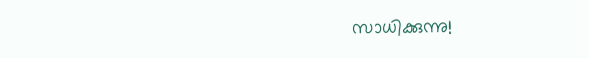സാധിക്കുന്നു!